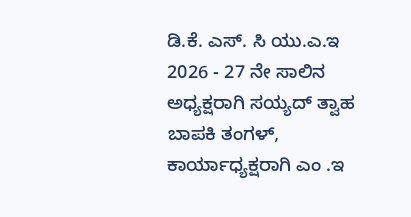ಡಿ.ಕೆ. ಎಸ್. ಸಿ ಯು.ಎ.ಇ 2026 - 27 ನೇ ಸಾಲಿನ ಅಧ್ಯಕ್ಷರಾಗಿ ಸಯ್ಯದ್ ತ್ವಾಹ ಬಾಪಕಿ ತಂಗಳ್, ಕಾರ್ಯಾಧ್ಯಕ್ಷರಾಗಿ ಎಂ .ಇ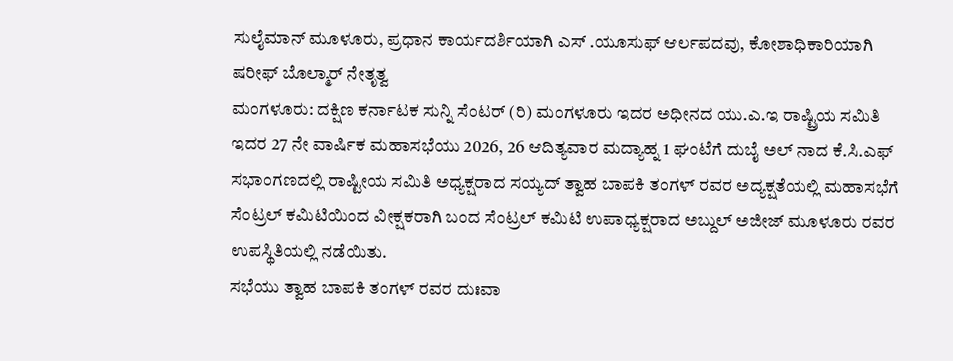ಸುಲೈಮಾನ್ ಮೂಳೂರು, ಪ್ರಧಾನ ಕಾರ್ಯದರ್ಶಿಯಾಗಿ ಎಸ್ .ಯೂಸುಫ್ ಆರ್ಲಪದವು, ಕೋಶಾಧಿಕಾರಿಯಾಗಿ ಷರೀಫ್ ಬೊಲ್ಮಾರ್ ನೇತೃತ್ವ
ಮಂಗಳೂರು: ದಕ್ಷಿಣ ಕರ್ನಾಟಕ ಸುನ್ನಿ ಸೆಂಟರ್ (ರಿ) ಮಂಗಳೂರು ಇದರ ಅಧೀನದ ಯು.ಎ.ಇ ರಾಷ್ಟ್ರಿಯ ಸಮಿತಿ ಇದರ 27 ನೇ ವಾರ್ಷಿಕ ಮಹಾಸಭೆಯು 2026, 26 ಆದಿತ್ಯವಾರ ಮದ್ಯಾಹ್ನ 1 ಘಂಟೆಗೆ ದುಬೈ ಅಲ್ ನಾದ ಕೆ.ಸಿ.ಎಫ್ ಸಭಾಂಗಣದಲ್ಲಿ ರಾಷ್ಟೀಯ ಸಮಿತಿ ಅಧ್ಯಕ್ಷರಾದ ಸಯ್ಯದ್ ತ್ವಾಹ ಬಾಪಕಿ ತಂಗಳ್ ರವರ ಅದ್ಯಕ್ಷತೆಯಲ್ಲಿ ಮಹಾಸಭೆಗೆ ಸೆಂಟ್ರಲ್ ಕಮಿಟಿಯಿಂದ ವೀಕ್ಷಕರಾಗಿ ಬಂದ ಸೆಂಟ್ರಲ್ ಕಮಿಟಿ ಉಪಾಧ್ಯಕ್ಷರಾದ ಅಬ್ದುಲ್ ಅಜೀಜ್ ಮೂಳೂರು ರವರ ಉಪಸ್ಥಿತಿಯಲ್ಲಿ ನಡೆಯಿತು.
ಸಭೆಯು ತ್ವಾಹ ಬಾಪಕಿ ತಂಗಳ್ ರವರ ದುಃವಾ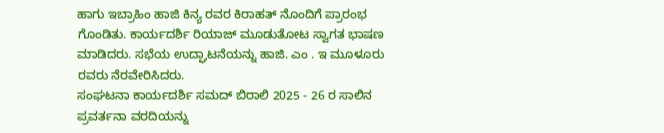ಹಾಗು ಇಬ್ರಾಹಿಂ ಹಾಜಿ ಕಿನ್ಯ ರವರ ಕಿರಾಹತ್ ನೊಂದಿಗೆ ಪ್ರಾರಂಭ ಗೊಂಡಿತು. ಕಾರ್ಯದರ್ಶಿ ರಿಯಾಜ್ ಮೂಡುತೋಟ ಸ್ವಾಗತ ಭಾಷಣ ಮಾಡಿದರು. ಸಭೆಯ ಉದ್ಘಾಟನೆಯನ್ನು ಹಾಜಿ. ಎಂ . ಇ ಮೂಳೂರು ರವರು ನೆರವೇರಿಸಿದರು.
ಸಂಘಟನಾ ಕಾರ್ಯದರ್ಶಿ ಸಮದ್ ಬಿರಾಲಿ 2025 - 26 ರ ಸಾಲಿನ ಪ್ರವರ್ತನಾ ವರದಿಯನ್ನು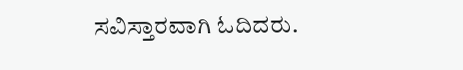ಸವಿಸ್ತಾರವಾಗಿ ಓದಿದರು.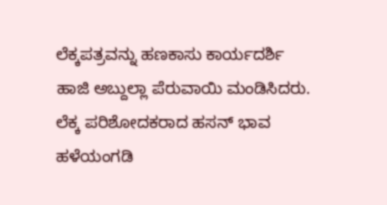ಲೆಕ್ಕಪತ್ರವನ್ನು ಹಣಕಾಸು ಕಾರ್ಯದರ್ಶಿ ಹಾಜಿ ಅಬ್ದುಲ್ಲಾ ಪೆರುವಾಯಿ ಮಂಡಿಸಿದರು. ಲೆಕ್ಕ ಪರಿಶೋದಕರಾದ ಹಸನ್ ಭಾವ ಹಳೆಯಂಗಡಿ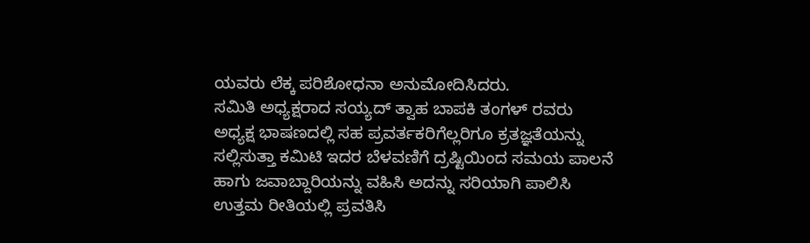ಯವರು ಲೆಕ್ಕ ಪರಿಶೋಧನಾ ಅನುಮೋದಿಸಿದರು.
ಸಮಿತಿ ಅಧ್ಯಕ್ಷರಾದ ಸಯ್ಯದ್ ತ್ವಾಹ ಬಾಪಕಿ ತಂಗಳ್ ರವರು ಅಧ್ಯಕ್ಷ ಭಾಷಣದಲ್ಲಿ ಸಹ ಪ್ರವರ್ತಕರಿಗೆಲ್ಲರಿಗೂ ಕ್ರತಜ್ಞತೆಯನ್ನು ಸಲ್ಲಿಸುತ್ತಾ ಕಮಿಟಿ ಇದರ ಬೆಳವಣಿಗೆ ದ್ರಷ್ಟಿಯಿಂದ ಸಮಯ ಪಾಲನೆ ಹಾಗು ಜವಾಬ್ದಾರಿಯನ್ನು ವಹಿಸಿ ಅದನ್ನು ಸರಿಯಾಗಿ ಪಾಲಿಸಿ ಉತ್ತಮ ರೀತಿಯಲ್ಲಿ ಪ್ರವತಿಸಿ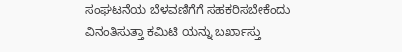ಸಂಘಟನೆಯ ಬೆಳವಣಿಗೆಗೆ ಸಹಕರಿಸಬೇಕೆಂದು ವಿನಂತಿಸುತ್ತಾ ಕಮಿಟಿ ಯನ್ನು ಬರ್ಖಾಸ್ತು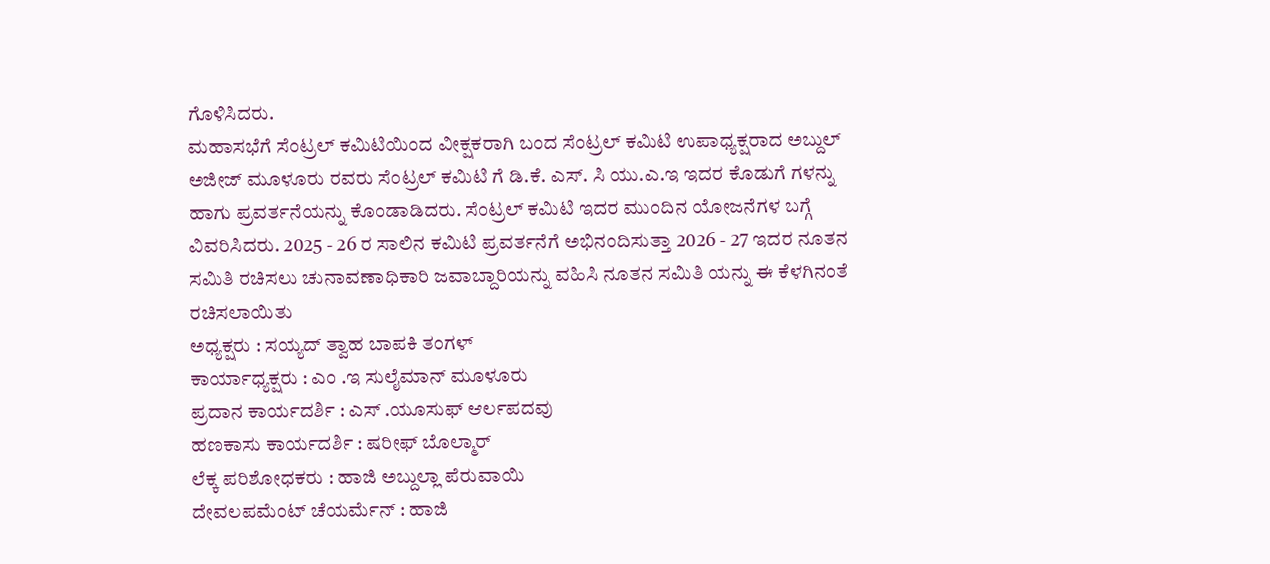ಗೊಳಿಸಿದರು.
ಮಹಾಸಭೆಗೆ ಸೆಂಟ್ರಲ್ ಕಮಿಟಿಯಿಂದ ವೀಕ್ಷಕರಾಗಿ ಬಂದ ಸೆಂಟ್ರಲ್ ಕಮಿಟಿ ಉಪಾಧ್ಯಕ್ಷರಾದ ಅಬ್ದುಲ್ ಅಜೀಜ್ ಮೂಳೂರು ರವರು ಸೆಂಟ್ರಲ್ ಕಮಿಟಿ ಗೆ ಡಿ.ಕೆ. ಎಸ್. ಸಿ ಯು.ಎ.ಇ ಇದರ ಕೊಡುಗೆ ಗಳನ್ನು ಹಾಗು ಪ್ರವರ್ತನೆಯನ್ನು ಕೊಂಡಾಡಿದರು. ಸೆಂಟ್ರಲ್ ಕಮಿಟಿ ಇದರ ಮುಂದಿನ ಯೋಜನೆಗಳ ಬಗ್ಗೆ ವಿವರಿಸಿದರು. 2025 - 26 ರ ಸಾಲಿನ ಕಮಿಟಿ ಪ್ರವರ್ತನೆಗೆ ಅಭಿನಂದಿಸುತ್ತಾ 2026 - 27 ಇದರ ನೂತನ ಸಮಿತಿ ರಚಿಸಲು ಚುನಾವಣಾಧಿಕಾರಿ ಜವಾಬ್ದಾರಿಯನ್ನು ವಹಿಸಿ ನೂತನ ಸಮಿತಿ ಯನ್ನು ಈ ಕೆಳಗಿನಂತೆ ರಚಿಸಲಾಯಿತು
ಅಧ್ಯಕ್ಷರು : ಸಯ್ಯದ್ ತ್ವಾಹ ಬಾಪಕಿ ತಂಗಳ್
ಕಾರ್ಯಾಧ್ಯಕ್ಷರು : ಎಂ .ಇ ಸುಲೈಮಾನ್ ಮೂಳೂರು
ಪ್ರದಾನ ಕಾರ್ಯದರ್ಶಿ : ಎಸ್ .ಯೂಸುಫ್ ಆರ್ಲಪದವು
ಹಣಕಾಸು ಕಾರ್ಯದರ್ಶಿ : ಷರೀಫ್ ಬೊಲ್ಮಾರ್
ಲೆಕ್ಕ ಪರಿಶೋಧಕರು : ಹಾಜಿ ಅಬ್ದುಲ್ಲಾ ಪೆರುವಾಯಿ
ದೇವಲಪಮೆಂಟ್ ಚೆಯರ್ಮೆನ್ : ಹಾಜಿ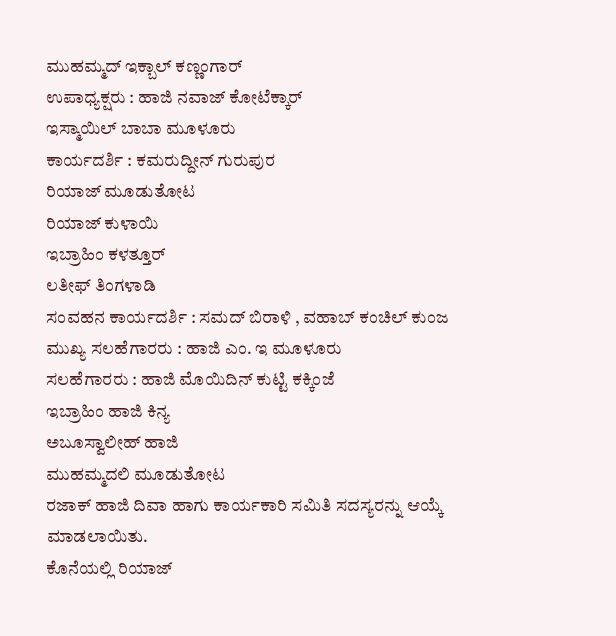ಮುಹಮ್ಮದ್ ಇಕ್ಬಾಲ್ ಕಣ್ಣಂಗಾರ್
ಉಪಾಧ್ಯಕ್ಷರು : ಹಾಜಿ ನವಾಜ್ ಕೋಟೆಕ್ಕಾರ್
ಇಸ್ಮಾಯಿಲ್ ಬಾಬಾ ಮೂಳೂರು
ಕಾರ್ಯದರ್ಶಿ : ಕಮರುದ್ದೀನ್ ಗುರುಪುರ
ರಿಯಾಜ್ ಮೂಡುತೋಟ
ರಿಯಾಜ್ ಕುಳಾಯಿ
ಇಬ್ರಾಹಿಂ ಕಳತ್ತೂರ್
ಲತೀಫ್ ತಿಂಗಳಾಡಿ
ಸಂವಹನ ಕಾರ್ಯದರ್ಶಿ : ಸಮದ್ ಬಿರಾಳಿ , ವಹಾಬ್ ಕಂಚಿಲ್ ಕುಂಜ
ಮುಖ್ಯ ಸಲಹೆಗಾರರು : ಹಾಜಿ ಎಂ. ಇ ಮೂಳೂರು
ಸಲಹೆಗಾರರು : ಹಾಜಿ ಮೊಯಿದಿನ್ ಕುಟ್ಟಿ ಕಕ್ಕಿಂಜೆ
ಇಬ್ರಾಹಿಂ ಹಾಜಿ ಕಿನ್ಯ
ಅಬೂಸ್ವಾಲೀಹ್ ಹಾಜಿ
ಮುಹಮ್ಮದಲಿ ಮೂಡುತೋಟ
ರಜಾಕ್ ಹಾಜಿ ದಿವಾ ಹಾಗು ಕಾರ್ಯಕಾರಿ ಸಮಿತಿ ಸದಸ್ಯರನ್ನು ಆಯ್ಕೆ ಮಾಡಲಾಯಿತು.
ಕೊನೆಯಲ್ಲಿ ರಿಯಾಜ್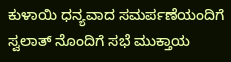ಕುಳಾಯಿ ಧನ್ಯವಾದ ಸಮರ್ಪಣೆಯಂದಿಗೆ ಸ್ವಲಾತ್ ನೊಂದಿಗೆ ಸಭೆ ಮುಕ್ತಾಯ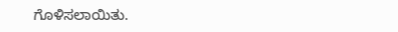ಗೊಳಿಸಲಾಯಿತು.